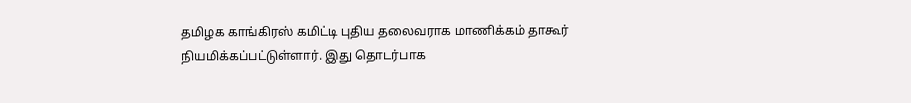தமிழக காங்கிரஸ் கமிட்டி புதிய தலைவராக மாணிக்கம் தாகூர் நியமிக்கப்பட்டுள்ளார். இது தொடர்பாக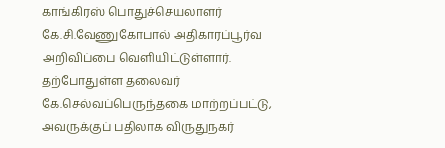காங்கிரஸ் பொதுச்செயலாளர் கே.சி.வேணுகோபால் அதிகாரப்பூர்வ அறிவிப்பை வெளியிட்டுள்ளார். தற்போதுள்ள தலைவர் கே.செல்வப்பெருந்தகை மாற்றப்பட்டு, அவருக்குப் பதிலாக விருதுநகர்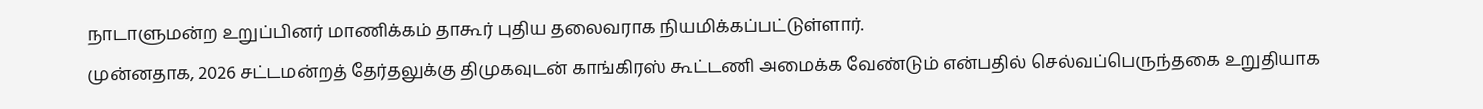நாடாளுமன்ற உறுப்பினர் மாணிக்கம் தாகூர் புதிய தலைவராக நியமிக்கப்பட்டுள்ளார்.
முன்னதாக, 2026 சட்டமன்றத் தேர்தலுக்கு திமுகவுடன் காங்கிரஸ் கூட்டணி அமைக்க வேண்டும் என்பதில் செல்வப்பெருந்தகை உறுதியாக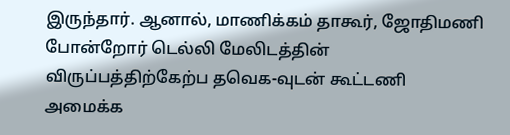இருந்தார். ஆனால், மாணிக்கம் தாகூர், ஜோதிமணி போன்றோர் டெல்லி மேலிடத்தின் விருப்பத்திற்கேற்ப தவெக-வுடன் கூட்டணி அமைக்க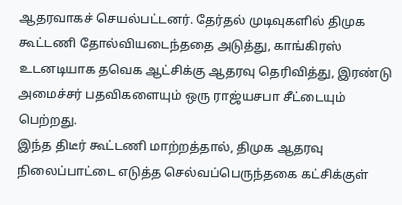ஆதரவாகச் செயல்பட்டனர். தேர்தல் முடிவுகளில் திமுக கூட்டணி தோல்வியடைந்ததை அடுத்து, காங்கிரஸ் உடனடியாக தவெக ஆட்சிக்கு ஆதரவு தெரிவித்து, இரண்டு அமைச்சர் பதவிகளையும் ஒரு ராஜ்யசபா சீட்டையும் பெற்றது.
இந்த திடீர் கூட்டணி மாற்றத்தால், திமுக ஆதரவு நிலைப்பாட்டை எடுத்த செல்வப்பெருந்தகை கட்சிக்குள்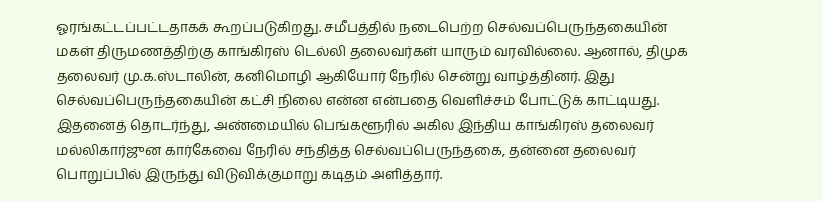ஓரங்கட்டப்பட்டதாகக் கூறப்படுகிறது. சமீபத்தில் நடைபெற்ற செல்வப்பெருந்தகையின் மகள் திருமணத்திற்கு காங்கிரஸ் டெல்லி தலைவர்கள் யாரும் வரவில்லை. ஆனால், திமுக தலைவர் மு.க.ஸ்டாலின், கனிமொழி ஆகியோர் நேரில் சென்று வாழ்த்தினர். இது செல்வப்பெருந்தகையின் கட்சி நிலை என்ன என்பதை வெளிச்சம் போட்டுக் காட்டியது.
இதனைத் தொடர்ந்து, அண்மையில் பெங்களூரில் அகில இந்திய காங்கிரஸ் தலைவர் மல்லிகார்ஜுன கார்கேவை நேரில் சந்தித்த செல்வப்பெருந்தகை, தன்னை தலைவர் பொறுப்பில் இருந்து விடுவிக்குமாறு கடிதம் அளித்தார்.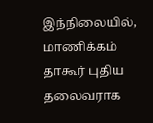இந்நிலையில், மாணிக்கம் தாகூர் புதிய தலைவராக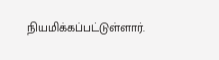நியமிக்கப்பட்டுள்ளார்.